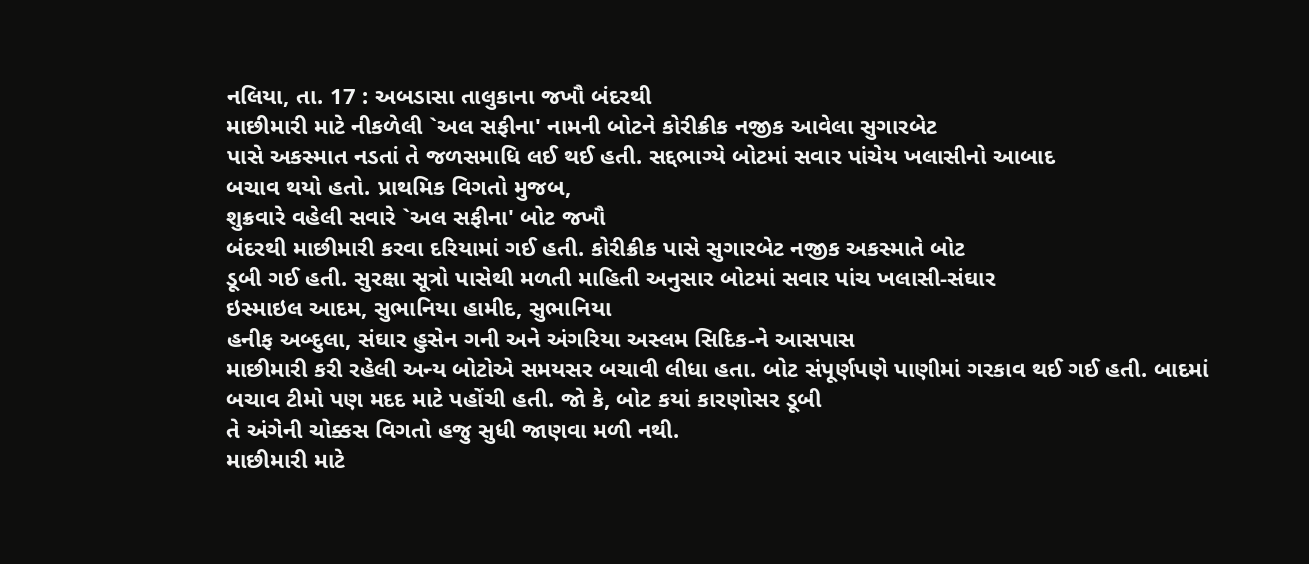નલિયા, તા. 17 : અબડાસા તાલુકાના જખૌ બંદરથી
માછીમારી માટે નીકળેલી `અલ સફીના' નામની બોટને કોરીક્રીક નજીક આવેલા સુગારબેટ
પાસે અકસ્માત નડતાં તે જળસમાધિ લઈ થઈ હતી. સદ્દભાગ્યે બોટમાં સવાર પાંચેય ખલાસીનો આબાદ
બચાવ થયો હતો. પ્રાથમિક વિગતો મુજબ,
શુક્રવારે વહેલી સવારે `અલ સફીના' બોટ જખૌ
બંદરથી માછીમારી કરવા દરિયામાં ગઈ હતી. કોરીક્રીક પાસે સુગારબેટ નજીક અકસ્માતે બોટ
ડૂબી ગઈ હતી. સુરક્ષા સૂત્રો પાસેથી મળતી માહિતી અનુસાર બોટમાં સવાર પાંચ ખલાસી-સંઘાર
ઇસ્માઇલ આદમ, સુભાનિયા હામીદ, સુભાનિયા
હનીફ અબ્દુલા, સંઘાર હુસેન ગની અને અંગરિયા અસ્લમ સિદિક-ને આસપાસ
માછીમારી કરી રહેલી અન્ય બોટોએ સમયસર બચાવી લીધા હતા. બોટ સંપૂર્ણપણે પાણીમાં ગરકાવ થઈ ગઈ હતી. બાદમાં
બચાવ ટીમો પણ મદદ માટે પહોંચી હતી. જો કે, બોટ કયાં કારણોસર ડૂબી
તે અંગેની ચોક્કસ વિગતો હજુ સુધી જાણવા મળી નથી.
માછીમારી માટે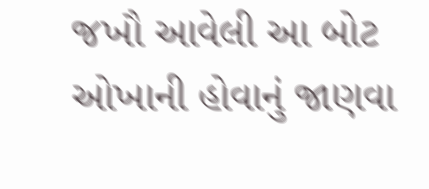જખૌ આવેલી આ બોટ ઓખાની હોવાનું જાણવા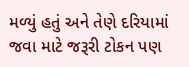મળ્યું હતું અને તેણે દરિયામાં
જવા માટે જરૂરી ટોકન પણ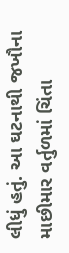લીધું હતું. આ ઘટનાથી જખૌના માછીમાર વર્તુળમાં ચિંતા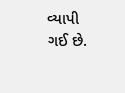વ્યાપી
ગઈ છે.